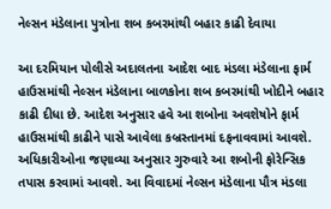નેલ્સન મંડેલાના પુત્રોના શબ કબરમાંથી બહાર કાઢી દેવાયા

આ દરમિયાન પોલીસે અદાલતના આદેશ બાદ મંડલા મંડેલાના ફાર્મ હાઉસમાંથી નેલ્સન મંડેલાના બાળકોના શબ કબરમાંથી ખોદીને બહાર કાઢી દીધા છે. આદેશ અનુસાર હવે આ શબોના અવશેષોને ફાર્મ હાઉસમાંથી કાઢીને પાસે આવેલા કબ્રસ્તાનમાં દફનાવવામાં આવશે.
અધિકારીઓના જણાવ્યા અનુસાર ગુરુવારે આ શબોની ફોરેન્સિક તપાસ કરવામાં આવશે. આ વિવાદમાં નેલ્સન મંડેલાના પૌત્ર મંડલા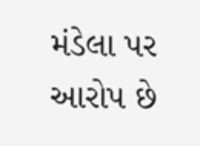મંડેલા પર આરોપ છે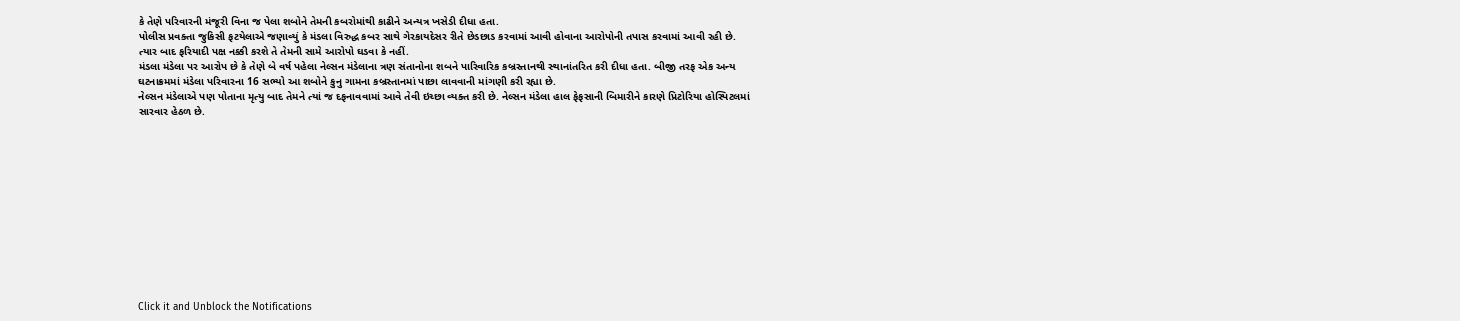કે તેણે પરિવારની મંજૂરી વિના જ પેલા શબોને તેમની કબરોમાંથી કાઢીને અન્યત્ર ખસેડી દીધા હતા.
પોલીસ પ્રવક્તા જુકિસી ફટયેલાએ જણાવ્યું કે મંડલા વિરુદ્ધ કબર સાથે ગેરકાયદેસર રીતે છેડછાડ કરવામાં આવી હોવાના આરોપોની તપાસ કરવામાં આવી રહી છે. ત્યાર બાદ ફરિયાદી પક્ષ નક્કી કરશે તે તેમની સામે આરોપો ઘડવા કે નહીં.
મંડલા મંડેલા પર આરોપ છે કે તેણે બે વર્ષ પહેલા નેલ્સન મંડેલાના ત્રણ સંતાનોના શબને પારિવારિક કબ્રસ્તાનથી સ્થાનાંતરિત કરી દીધા હતા. બીજી તરફ એક અન્ય ઘટનાક્રમમાં મંડેલા પરિવારના 16 સભ્યો આ શબોને કુનુ ગામના કબ્રસ્તાનમાં પાછા લાવવાની માંગણી કરી રહ્યા છે.
નેલ્સન મંડેલાએ પણ પોતાના મૃત્યુ બાદ તેમને ત્યાં જ દફનાવવામાં આવે તેવી ઇચ્છા વ્યક્ત કરી છે. નેલ્સન મંડેલા હાલ ફેફસાની બિમારીને કારણે પ્રિટોરિયા હોસ્પિટલમાં સારવાર હેઠળ છે.












Click it and Unblock the Notifications